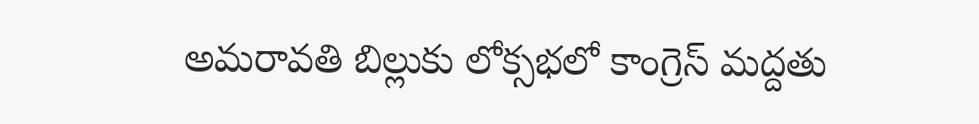అమరావతి బిల్లుకు లోక్సభలో కాంగ్రెస్ మద్దతు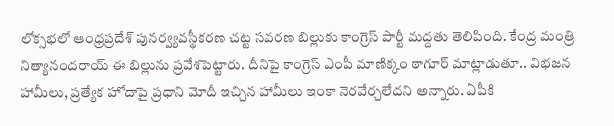లోక్సభలో ఆంధ్రప్రదేశ్ పునర్వ్యవస్థీకరణ చట్ట సవరణ బిల్లుకు కాంగ్రెస్ పార్టీ మద్దతు తెలిపింది. కేంద్ర మంత్రి నిత్యానందరాయ్ ఈ బిల్లును ప్రవేశపెట్టారు. దీనిపై కాంగ్రెస్ ఎంపీ మాణిక్కం ఠాగూర్ మాట్లాడుతూ.. విభజన హామీలు, ప్రత్యేక హోదాపై ప్రధాని మోదీ ఇచ్చిన హామీలు ఇంకా నెరవేర్చలేదని అన్నారు. ఏపీకి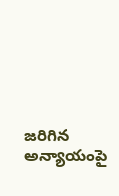జరిగిన అన్యాయంపై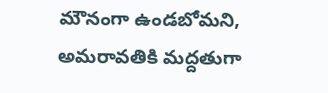మౌనంగా ఉండబోమని, అమరావతికి మద్దతుగా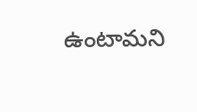ఉంటామని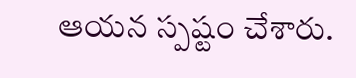ఆయన స్పష్టం చేశారు.